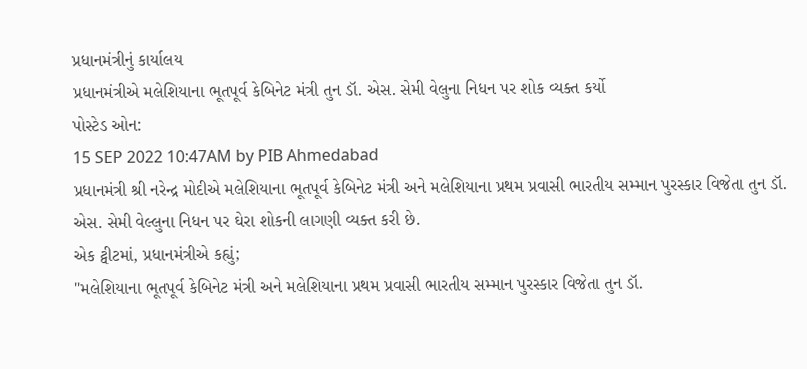પ્રધાનમંત્રીનું કાર્યાલય
પ્રધાનમંત્રીએ મલેશિયાના ભૂતપૂર્વ કેબિનેટ મંત્રી તુન ડૉ. એસ. સેમી વેલુના નિધન પર શોક વ્યક્ત કર્યો
પોસ્ટેડ ઓન:
15 SEP 2022 10:47AM by PIB Ahmedabad
પ્રધાનમંત્રી શ્રી નરેન્દ્ર મોદીએ મલેશિયાના ભૂતપૂર્વ કેબિનેટ મંત્રી અને મલેશિયાના પ્રથમ પ્રવાસી ભારતીય સમ્માન પુરસ્કાર વિજેતા તુન ડૉ. એસ. સેમી વેલ્લુના નિધન પર ઘેરા શોકની લાગણી વ્યક્ત કરી છે.
એક ટ્વીટમાં, પ્રધાનમંત્રીએ કહ્યું;
"મલેશિયાના ભૂતપૂર્વ કેબિનેટ મંત્રી અને મલેશિયાના પ્રથમ પ્રવાસી ભારતીય સમ્માન પુરસ્કાર વિજેતા તુન ડૉ.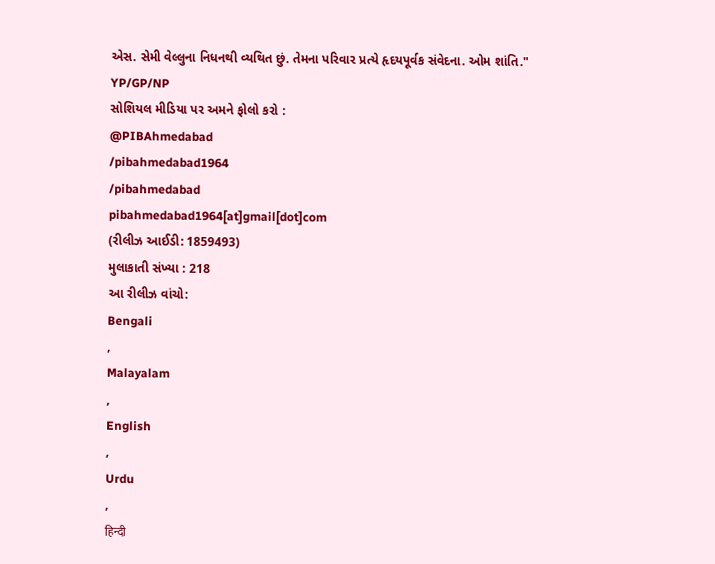એસ. સેમી વેલ્લુના નિધનથી વ્યથિત છું. તેમના પરિવાર પ્રત્યે હૃદયપૂર્વક સંવેદના. ઓમ શાંતિ."
YP/GP/NP
સોશિયલ મીડિયા પર અમને ફોલો કરો :
@PIBAhmedabad
/pibahmedabad1964
/pibahmedabad
pibahmedabad1964[at]gmail[dot]com
(રીલીઝ આઈડી: 1859493)
મુલાકાતી સંખ્યા : 218
આ રીલીઝ વાંચો:
Bengali
,
Malayalam
,
English
,
Urdu
,
हिन्दी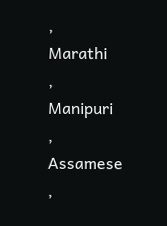,
Marathi
,
Manipuri
,
Assamese
,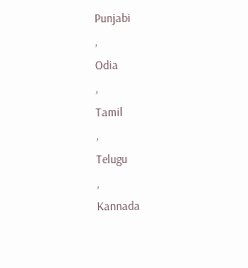Punjabi
,
Odia
,
Tamil
,
Telugu
,
Kannada